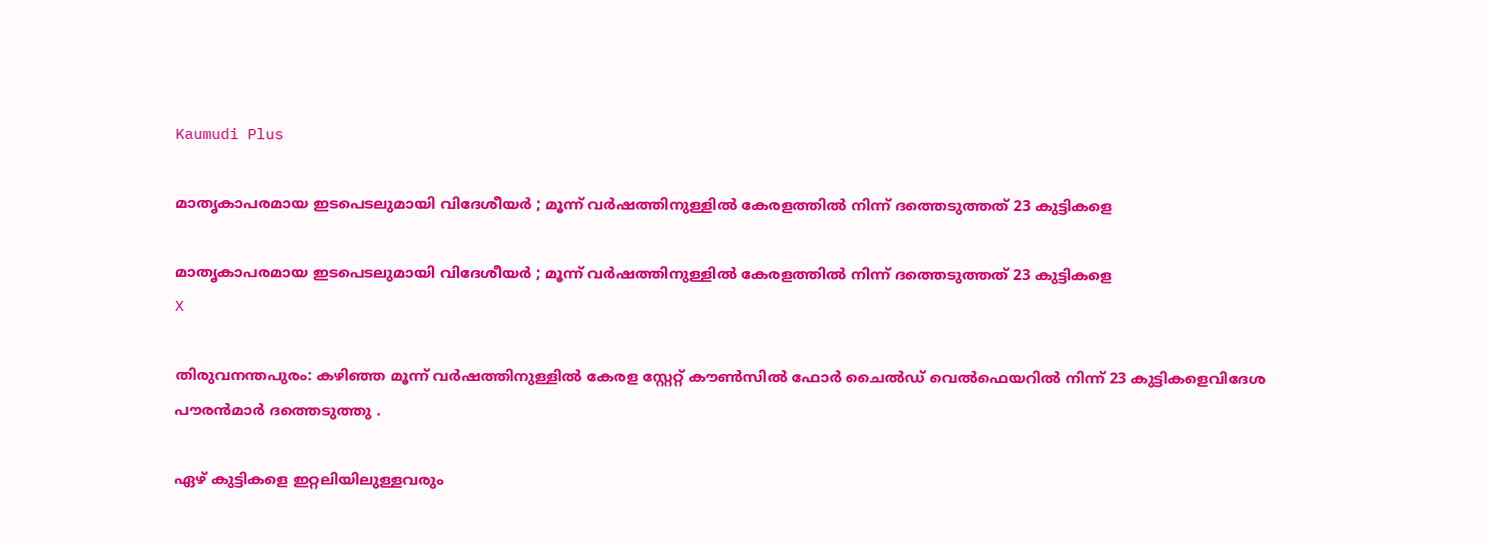Kaumudi Plus

മാതൃകാപരമായ ഇടപെടലുമായി വിദേശീയർ ; മൂന്ന് വർഷത്തിനുള്ളിൽ കേരളത്തിൽ നിന്ന് ദത്തെടുത്തത് 23 കുട്ടികളെ

മാതൃകാപരമായ ഇടപെടലുമായി വിദേശീയർ ; മൂന്ന് വർഷത്തിനുള്ളിൽ കേരളത്തിൽ നിന്ന് ദത്തെടുത്തത് 23 കുട്ടികളെ
X

തിരുവനന്തപുരം: കഴിഞ്ഞ മൂന്ന് വർഷത്തിനുള്ളിൽ കേരള സ്റ്റേറ്റ് കൗൺസിൽ ഫോർ ചൈൽഡ് വെൽഫെയറിൽ നിന്ന് 23 കുട്ടികളെവിദേശ പൗരൻമാർ ദത്തെടുത്തു .

ഏഴ് കുട്ടികളെ ഇറ്റലിയിലുള്ളവരും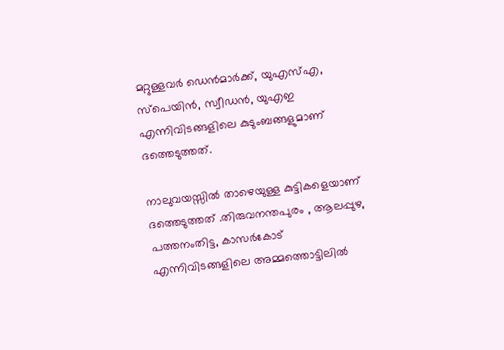മറ്റുള്ളവർ ഡെൻമാർക്ക്, യുഎസ്എ, സ്‌പെയിൻ, സ്വീഡൻ, യുഎഇ എന്നിവിടങ്ങളിലെ കുടുംബങ്ങളുമാണ് ദത്തെടുത്തത്.

നാലുവയസ്സിൽ താഴെയുള്ള കുട്ടികളെയാണ് ദത്തെടുത്തത് .തിരുവനന്തപുരം , ആലപ്പുഴ, പത്തനംതിട്ട, കാസർകോട് എന്നിവിടങ്ങളിലെ അമ്മത്തൊട്ടിലിൽ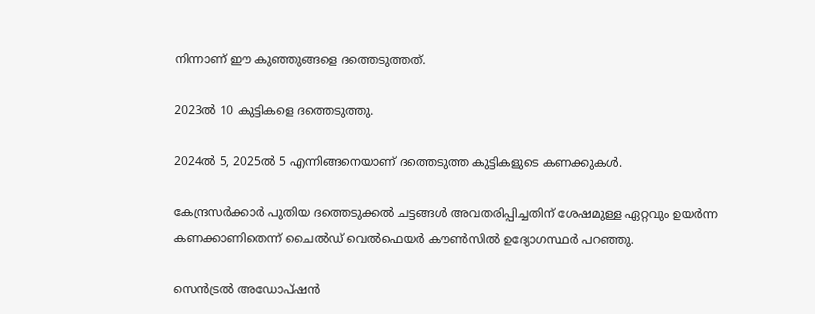നിന്നാണ് ഈ കുഞ്ഞുങ്ങളെ ദത്തെടുത്തത്.

2023ൽ 10 കുട്ടികളെ ദത്തെടുത്തു.

2024ൽ 5, 2025ൽ 5 എന്നിങ്ങനെയാണ് ദത്തെടുത്ത കുട്ടികളുടെ കണക്കുകൾ.

കേന്ദ്രസർക്കാർ പുതിയ ദത്തെടുക്കൽ ചട്ടങ്ങൾ അവതരിപ്പിച്ചതിന് ശേഷമുള്ള ഏറ്റവും ഉയർന്ന കണക്കാണിതെന്ന് ചൈൽഡ് വെൽഫെയർ കൗൺസിൽ ഉദ്യോഗസ്ഥർ പറഞ്ഞു.

സെൻട്രൽ അഡോപ്ഷൻ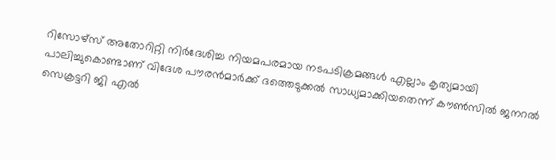റിസോഴ്‌സ് അതോറിറ്റി നിർദേശിച്ച നിയമപരമായ നടപടിക്രമങ്ങൾ എല്ലാം കൃത്യമായി പാലിച്ചുകൊണ്ടാണ് വിദേശ പൗരൻമാർക്ക് ദത്തെടുക്കൽ സാധ്യമാക്കിയതെന്ന് കൗൺസിൽ ജനറൽ സെക്രട്ടറി ജി എൽ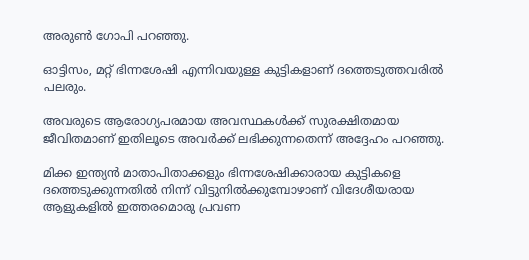അരുൺ ഗോപി പറഞ്ഞു.

ഓട്ടിസം, മറ്റ് ഭിന്നശേഷി എന്നിവയുള്ള കുട്ടികളാണ് ദത്തെടുത്തവരിൽ പലരും.

അവരുടെ ആരോഗ്യപരമായ അവസ്ഥകൾക്ക് സുരക്ഷിതമായ ജീവിതമാണ് ഇതിലൂടെ അവർക്ക് ലഭിക്കുന്നതെന്ന് അദ്ദേഹം പറഞ്ഞു.

മിക്ക ഇന്ത്യൻ മാതാപിതാക്കളും ഭിന്നശേഷിക്കാരായ കുട്ടികളെ ദത്തെടുക്കുന്നതിൽ നിന്ന് വിട്ടുനിൽക്കുമ്പോഴാണ് വിദേശീയരായ ആളുകളിൽ ഇത്തരമൊരു പ്രവണ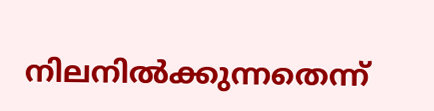നിലനിൽക്കുന്നതെന്ന്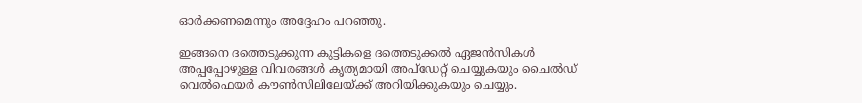ഓർക്കണമെന്നും അദ്ദേഹം പറഞ്ഞു.

ഇങ്ങനെ ദത്തെടുക്കുന്ന കുട്ടികളെ ദത്തെടുക്കൽ ഏജൻസികൾ അപ്പപ്പോഴുള്ള വിവരങ്ങൾ കൃത്യമായി അപ്‌ഡേറ്റ് ചെയ്യുകയും ചൈൽഡ് വെൽഫെയർ കൗൺസിലിലേയ്ക്ക് അറിയിക്കുകയും ചെയ്യും.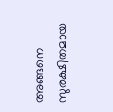അങ്ങനെ സുരക്ഷിതമായ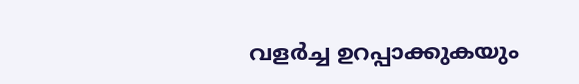വളർച്ച ഉറപ്പാക്കുകയും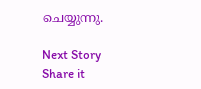ചെയ്യുന്നു.

Next Story
Share it